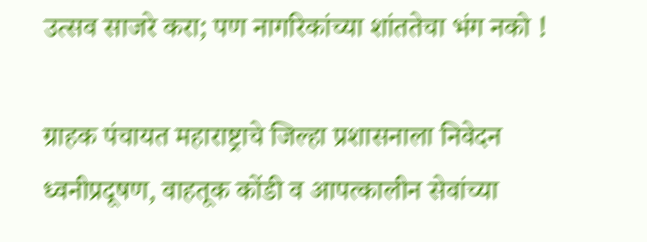उत्सव साजरे करा; पण नागरिकांच्या शांततेचा भंग नको !

ग्राहक पंचायत महाराष्ट्राचे जिल्हा प्रशासनाला निवेदन
ध्वनीप्रदूषण, वाहतूक कोंडी व आपत्कालीन सेवांच्या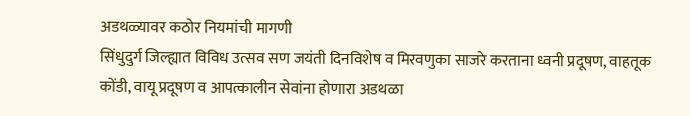अडथळ्यावर कठोर नियमांची मागणी
सिंधुदुर्ग जिल्ह्यात विविध उत्सव सण जयंती दिनविशेष व मिरवणुका साजरे करताना ध्वनी प्रदूषण, वाहतूक कोंडी, वायू प्रदूषण व आपत्कालीन सेवांना होणारा अडथळा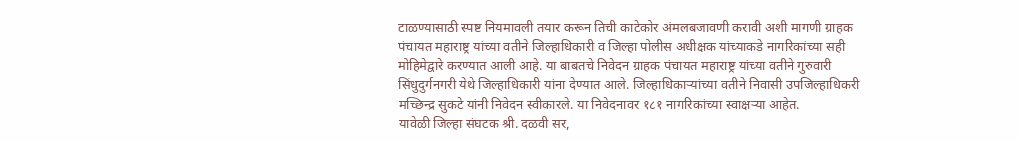टाळण्यासाठी स्पष्ट नियमावली तयार करून तिची काटेकोर अंमलबजावणी करावी अशी मागणी ग्राहक पंचायत महाराष्ट्र यांच्या वतीने जिल्हाधिकारी व जिल्हा पोलीस अधीक्षक यांच्याकडे नागरिकांच्या सही मोहिमेद्वारे करण्यात आली आहे. या बाबतचे निवेदन ग्राहक पंचायत महाराष्ट्र यांच्या वतीने गुरुवारी सिंधुदुर्गनगरी येथे जिल्हाधिकारी यांना देण्यात आले. जिल्हाधिकाऱ्यांच्या वतीने निवासी उपजिल्हाधिकरी मच्छिन्द्र सुकटे यांनी निवेदन स्वीकारले. या निवेदनावर १८१ नागरिकांच्या स्वाक्षऱ्या आहेत.
यावेळी जिल्हा संघटक श्री. दळवी सर,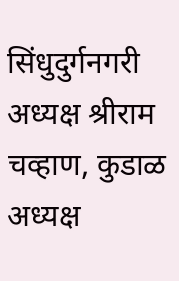सिंधुदुर्गनगरी अध्यक्ष श्रीराम चव्हाण, कुडाळ अध्यक्ष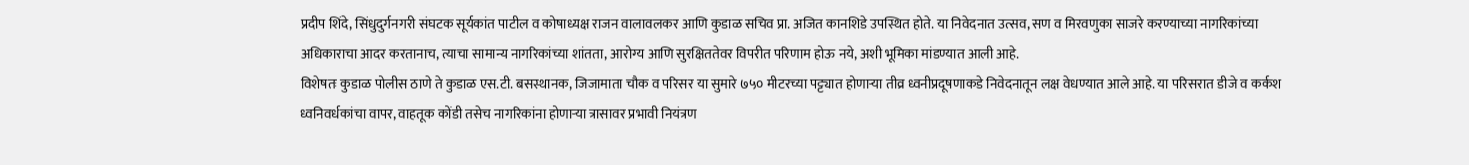प्रदीप शिंदे, सिंधुदुर्गनगरी संघटक सूर्यकांत पाटील व कोषाध्यक्ष राजन वालावलकर आणि कुडाळ सचिव प्रा. अजित कानशिडे उपस्थित होते. या निवेदनात उत्सव, सण व मिरवणुका साजरे करण्याच्या नागरिकांच्या अधिकाराचा आदर करतानाच, त्याचा सामान्य नागरिकांच्या शांतता, आरोग्य आणि सुरक्षिततेवर विपरीत परिणाम होऊ नये, अशी भूमिका मांडण्यात आली आहे.
विशेषतः कुडाळ पोलीस ठाणे ते कुडाळ एस.टी. बसस्थानक, जिजामाता चौक व परिसर या सुमारे ७५० मीटरच्या पट्ट्यात होणाऱ्या तीव्र ध्वनीप्रदूषणाकडे निवेदनातून लक्ष वेधण्यात आले आहे. या परिसरात डीजे व कर्कश ध्वनिवर्धकांचा वापर, वाहतूक कोंडी तसेच नागरिकांना होणाऱ्या त्रासावर प्रभावी नियंत्रण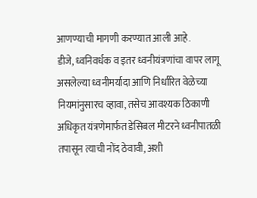आणण्याची मागणी करण्यात आली आहे.
डीजे, ध्वनिवर्धक व इतर ध्वनीयंत्रणांचा वापर लागू असलेल्या ध्वनीमर्यादा आणि निर्धारित वेळेच्या नियमांनुसारच व्हावा, तसेच आवश्यक ठिकाणी अधिकृत यंत्रणेमार्फत डेसिबल मीटरने ध्वनीपातळी तपासून त्याची नोंद ठेवावी, अशी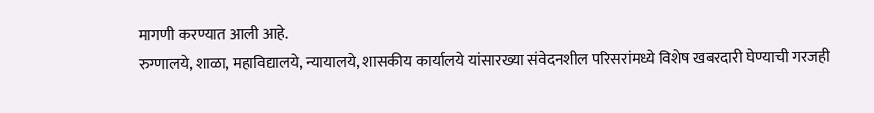मागणी करण्यात आली आहे.
रुग्णालये, शाळा, महाविद्यालये, न्यायालये, शासकीय कार्यालये यांसारख्या संवेदनशील परिसरांमध्ये विशेष खबरदारी घेण्याची गरजही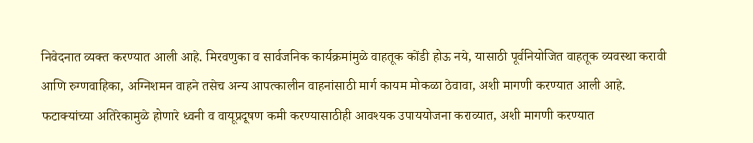निवेदनात व्यक्त करण्यात आली आहे. मिरवणुका व सार्वजनिक कार्यक्रमांमुळे वाहतूक कोंडी होऊ नये, यासाठी पूर्वनियोजित वाहतूक व्यवस्था करावी आणि रुग्णवाहिका, अग्निशमन वाहने तसेच अन्य आपत्कालीन वाहनांसाठी मार्ग कायम मोकळा ठेवावा, अशी मागणी करण्यात आली आहे.
फटाक्यांच्या अतिरेकामुळे होणारे ध्वनी व वायूप्रदूषण कमी करण्यासाठीही आवश्यक उपाययोजना कराव्यात, अशी मागणी करण्यात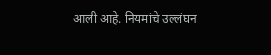आली आहे. नियमांचे उल्लंघन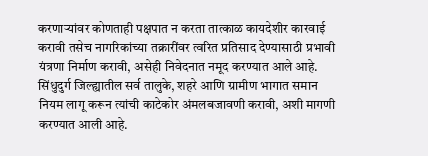करणाऱ्यांवर कोणताही पक्षपात न करता तात्काळ कायदेशीर कारवाई करावी तसेच नागरिकांच्या तक्रारींवर त्वरित प्रतिसाद देण्यासाठी प्रभावी यंत्रणा निर्माण करावी, असेही निवेदनात नमूद करण्यात आले आहे.
सिंधुदुर्ग जिल्ह्यातील सर्व तालुके, शहरे आणि ग्रामीण भागात समान नियम लागू करून त्यांची काटेकोर अंमलबजावणी करावी, अशी मागणी करण्यात आली आहे.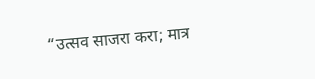“उत्सव साजरा करा; मात्र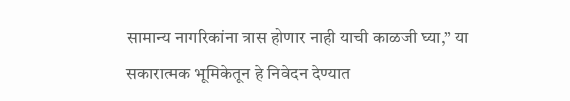सामान्य नागरिकांना त्रास होणार नाही याची काळजी घ्या,” या सकारात्मक भूमिकेतून हे निवेदन देण्यात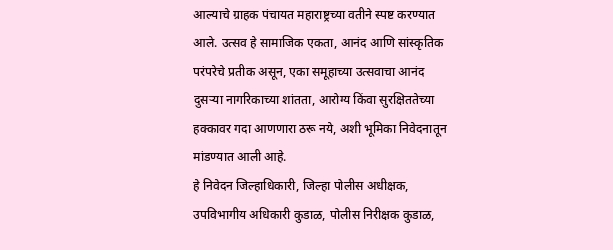आल्याचे ग्राहक पंचायत महाराष्ट्रच्या वतीने स्पष्ट करण्यात आले. उत्सव हे सामाजिक एकता, आनंद आणि सांस्कृतिक परंपरेचे प्रतीक असून, एका समूहाच्या उत्सवाचा आनंद दुसऱ्या नागरिकाच्या शांतता, आरोग्य किंवा सुरक्षिततेच्या हक्कावर गदा आणणारा ठरू नये, अशी भूमिका निवेदनातून मांडण्यात आली आहे.
हे निवेदन जिल्हाधिकारी, जिल्हा पोलीस अधीक्षक, उपविभागीय अधिकारी कुडाळ, पोलीस निरीक्षक कुडाळ,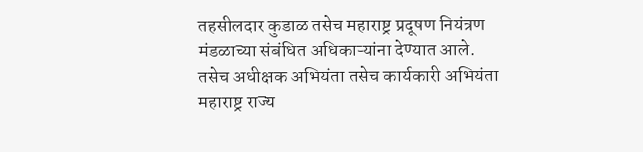तहसीलदार कुडाळ तसेच महाराष्ट्र प्रदूषण नियंत्रण मंडळाच्या संबंधित अधिकाऱ्यांना देण्यात आले. तसेच अधीक्षक अभियंता तसेच कार्यकारी अभियंता महाराष्ट्र राज्य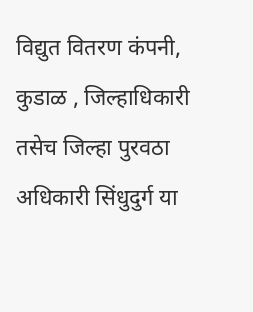विद्युत वितरण कंपनी, कुडाळ , जिल्हाधिकारी तसेच जिल्हा पुरवठा अधिकारी सिंधुदुर्ग या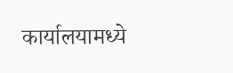कार्यालयामध्ये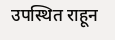उपस्थित राहून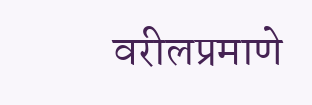वरीलप्रमाणे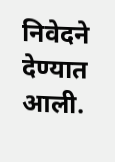निवेदने देण्यात आली.